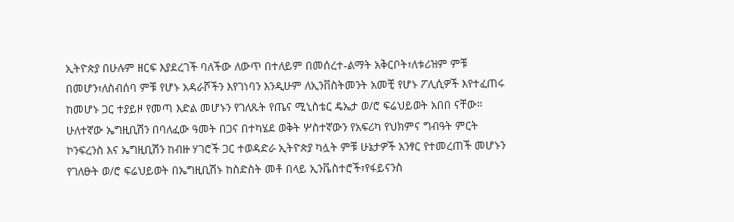ኢትዮጵያ በሁሉም ዘርፍ እያደረገች ባለችው ለውጥ በተለይም በመሰረተ-ልማት አቅርቦት፣ለቱሪዝም ምቹ በመሆን፣ለስብሰባ ምቹ የሆኑ አዳራሾችን እየገነባን እንዲሁም ለኢንቨስትመንት አመቺ የሆኑ ፖሊሲዎች እየተፈጠሩ ከመሆኑ ጋር ተያይዞ የመጣ እድል መሆኑን የገለጹት የጤና ሚኒስቴር ዴኤታ ወ/ሮ ፍሬህይወት አበበ ናቸው።
ሁለተኛው ኤግዚቢሽን በባለፈው ዓመት በጋና በተካሄደ ወቅት ሦስተኛውን የአፍሪካ የህክምና ግብዓት ምርት ኮንፍረንስ እና ኤግዚቢሽን ከብዙ ሃገሮች ጋር ተወዳድራ ኢትዮጵያ ካሏት ምቹ ሁኔታዎች አንፃር የተመረጠች መሆኑን የገለፁት ወ/ሮ ፍሬህይወት በኤግዚቢሽኑ ከስድስት መቶ በላይ ኢንቬስተሮች፣የፋይናንስ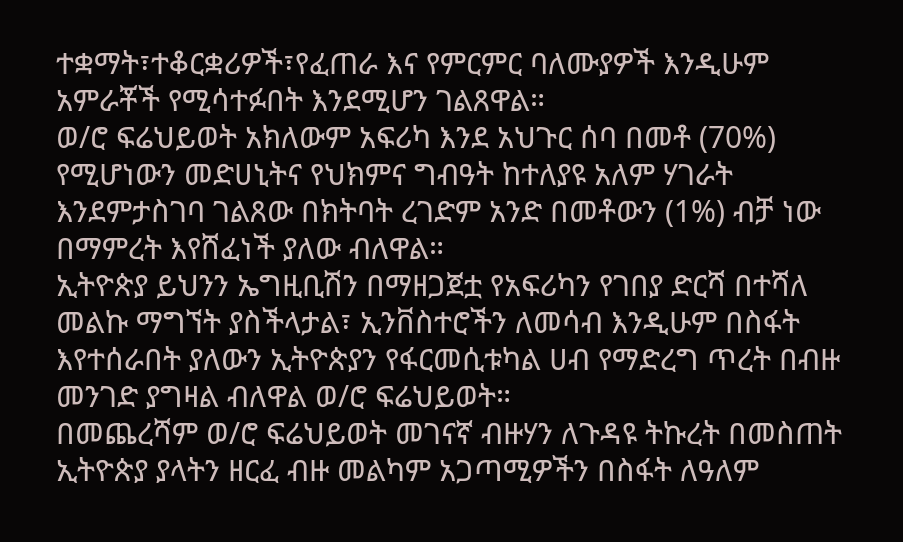ተቋማት፣ተቆርቋሪዎች፣የፈጠራ እና የምርምር ባለሙያዎች እንዲሁም አምራቾች የሚሳተፉበት እንደሚሆን ገልጸዋል።
ወ/ሮ ፍሬህይወት አክለውም አፍሪካ እንደ አህጉር ሰባ በመቶ (70%) የሚሆነውን መድሀኒትና የህክምና ግብዓት ከተለያዩ አለም ሃገራት እንደምታስገባ ገልጸው በክትባት ረገድም አንድ በመቶውን (1%) ብቻ ነው በማምረት እየሸፈነች ያለው ብለዋል።
ኢትዮጵያ ይህንን ኤግዚቢሽን በማዘጋጀቷ የአፍሪካን የገበያ ድርሻ በተሻለ መልኩ ማግኘት ያስችላታል፣ ኢንቨስተሮችን ለመሳብ እንዲሁም በስፋት እየተሰራበት ያለውን ኢትዮጵያን የፋርመሲቱካል ሀብ የማድረግ ጥረት በብዙ መንገድ ያግዛል ብለዋል ወ/ሮ ፍሬህይወት።
በመጨረሻም ወ/ሮ ፍሬህይወት መገናኛ ብዙሃን ለጉዳዩ ትኩረት በመስጠት ኢትዮጵያ ያላትን ዘርፈ ብዙ መልካም አጋጣሚዎችን በስፋት ለዓለም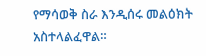የማሳወቅ ስራ እንዲሰሩ መልዕክት አስተላልፈዋል።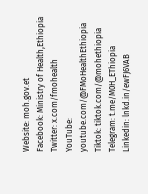Website: moh.gov.et
Facebook: Ministry of Health,Ethiopia
Twitter: x.com/fmohealth
YouTube: youtube.com/@FMoHealthEthiopia
Tiktok: tiktok.com/@mohethiopia
Telegram: t.me/M0H_EThiopia
Linkedin: lnkd.in/ewFJ6VAB